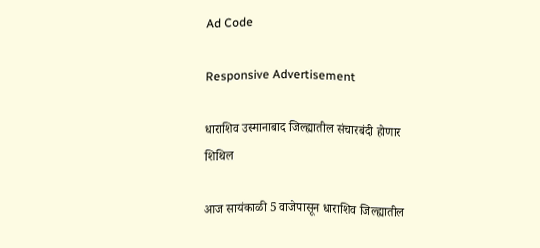Ad Code

Responsive Advertisement

धाराशिव उस्मानाबाद जिल्ह्यातील संचारबंदी होणार शिथिल

आज सायंकाळी 5 वाजेपासून धाराशिव जिल्ह्यातील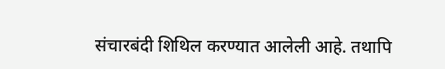संचारबंदी शिथिल करण्यात आलेली आहे. तथापि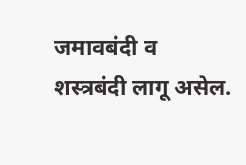जमावबंदी व शस्त्रबंदी लागू असेल.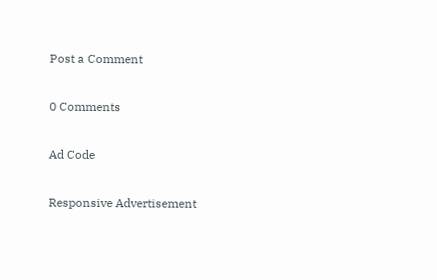Post a Comment

0 Comments

Ad Code

Responsive Advertisement